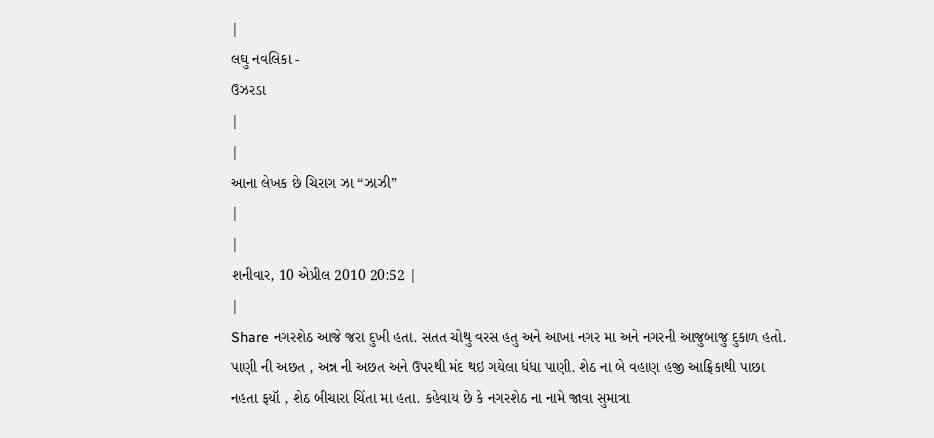|
લઘુ નવલિકા -
ઉઝરડા
|
|
આના લેખક છે ચિરાગ ઝા “ઝાઝી”
|
|
શનીવાર, 10 એપ્રીલ 2010 20:52 |
|
Share નગરશેઠ આજે જરા દુખી હતા. સતત ચોથુ વરસ હતુ અને આખા નગર મા અને નગરની આજુબાજુ દુકાળ હતો. પાણી ની અછત , અન્ન ની અછત અને ઉપરથી મંદ થઇ ગયેલા ધંધા પાણી. શેઠ ના બે વહાણ હજી આફ્રિકાથી પાછા નહતા ફયૉ , શેઠ બીચારા ચિંતા મા હતા. કહેવાય છે કે નગરશેઠ ના નામે જાવા સુમાત્રા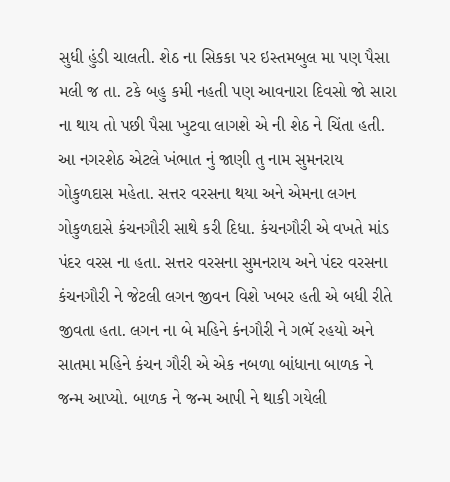સુધી હુંડી ચાલતી. શેઠ ના સિકકા પર ઇસ્તમબુલ મા પણ પૈસા મલી જ તા. ટકે બહુ કમી નહતી પણ આવનારા દિવસો જો સારા ના થાય તો પછી પૈસા ખુટવા લાગશે એ ની શેઠ ને ચિંતા હતી.
આ નગરશેઠ એટલે ખંભાત નું જાણી તુ નામ સુમનરાય ગોકુળદાસ મહેતા. સત્તર વરસના થયા અને એમના લગન ગોકુળદાસે કંચનગૌરી સાથે કરી દિધા. કંચનગૌરી એ વખતે માંડ પંદર વરસ ના હતા. સત્તર વરસના સુમનરાય અને પંદર વરસના કંચનગૌરી ને જેટલી લગન જીવન વિશે ખબર હતી એ બધી રીતે જીવતા હતા. લગન ના બે મહિને કંનગૌરી ને ગભૅ રહયો અને સાતમા મહિને કંચન ગૌરી એ એક નબળા બાંધાના બાળક ને જન્મ આપ્યો. બાળક ને જન્મ આપી ને થાકી ગયેલી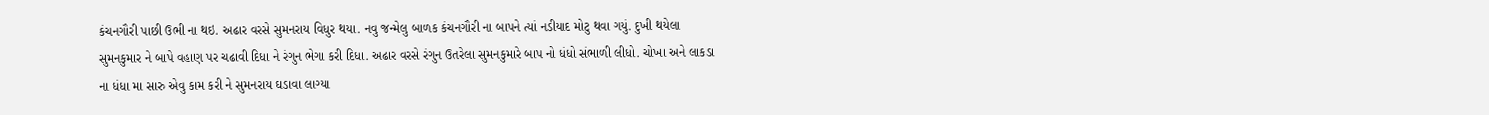કંચનગૌરી પાછી ઉભી ના થઇ. અઢાર વરસે સુમનરાય વિધુર થયા. નવુ જન્મેલુ બાળક કંચનગૌરી ના બાપને ત્યાં નડીયાદ મોટુ થવા ગયું. દુખી થયેલા સુમનકુમાર ને બાપે વહાણ પર ચઢાવી દિધા ને રંગુન ભેગા કરી દિધા. અઢાર વરસે રંગુન ઉતરેલા સુમનકુમારે બાપ નો ધંધો સંભાળી લીધો. ચોખા અને લાકડા ના ધંધા મા સારુ એવુ કામ કરી ને સુમનરાય ઘડાવા લાગ્યા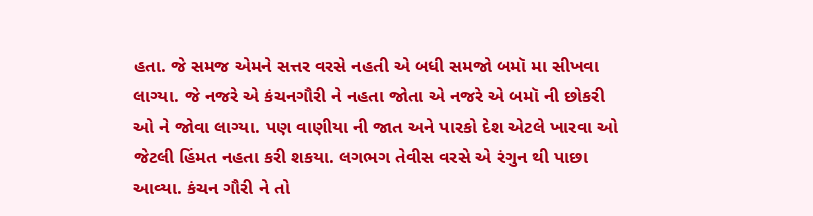હતા. જે સમજ એમને સત્તર વરસે નહતી એ બધી સમજો બમૉ મા સીખવા લાગ્યા. જે નજરે એ કંચનગૌરી ને નહતા જોતા એ નજરે એ બમૉ ની છોકરી ઓ ને જોવા લાગ્યા. પણ વાણીયા ની જાત અને પારકો દેશ એટલે ખારવા ઓ જેટલી હિંમત નહતા કરી શકયા. લગભગ તેવીસ વરસે એ રંગુન થી પાછા આવ્યા. કંચન ગૌરી ને તો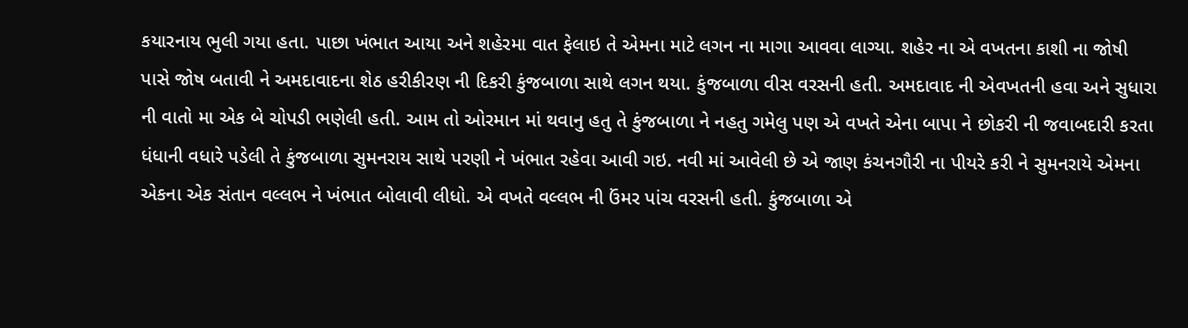કયારનાય ભુલી ગયા હતા. પાછા ખંભાત આયા અને શહેરમા વાત ફેલાઇ તે એમના માટે લગન ના માગા આવવા લાગ્યા. શહેર ના એ વખતના કાશી ના જોષી પાસે જોષ બતાવી ને અમદાવાદના શેઠ હરીકીરણ ની દિકરી કુંજબાળા સાથે લગન થયા. કુંજબાળા વીસ વરસની હતી. અમદાવાદ ની એવખતની હવા અને સુધારા ની વાતો મા એક બે ચોપડી ભણેલી હતી. આમ તો ઓરમાન માં થવાનુ હતુ તે કુંજબાળા ને નહતુ ગમેલુ પણ એ વખતે એના બાપા ને છોકરી ની જવાબદારી કરતા ધંધાની વધારે પડેલી તે કુંજબાળા સુમનરાય સાથે પરણી ને ખંભાત રહેવા આવી ગઇ. નવી માં આવેલી છે એ જાણ કંચનગૌરી ના પીયરે કરી ને સુમનરાયે એમના એકના એક સંતાન વલ્લભ ને ખંભાત બોલાવી લીધો. એ વખતે વલ્લભ ની ઉંમર પાંચ વરસની હતી. કુંજબાળા એ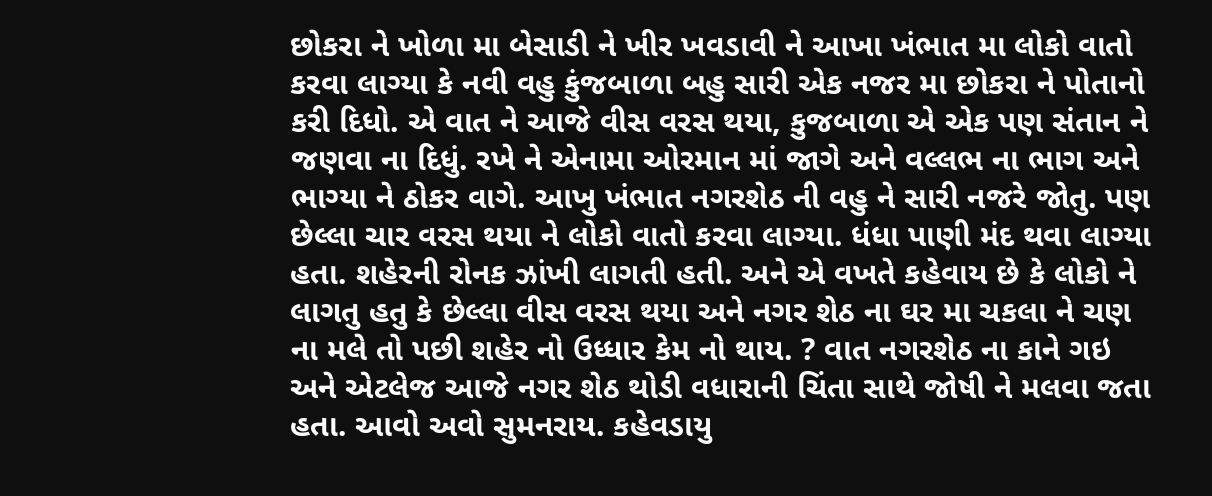છોકરા ને ખોળા મા બેસાડી ને ખીર ખવડાવી ને આખા ખંભાત મા લોકો વાતો કરવા લાગ્યા કે નવી વહુ કુંજબાળા બહુ સારી એક નજર મા છોકરા ને પોતાનો કરી દિધો. એ વાત ને આજે વીસ વરસ થયા, કુજબાળા એ એક પણ સંતાન ને જણવા ના દિધું. રખે ને એનામા ઓરમાન માં જાગે અને વલ્લભ ના ભાગ અને ભાગ્યા ને ઠોકર વાગે. આખુ ખંભાત નગરશેઠ ની વહુ ને સારી નજરે જોતુ. પણ છેલ્લા ચાર વરસ થયા ને લોકો વાતો કરવા લાગ્યા. ધંધા પાણી મંદ થવા લાગ્યા હતા. શહેરની રોનક ઝાંખી લાગતી હતી. અને એ વખતે કહેવાય છે કે લોકો ને લાગતુ હતુ કે છેલ્લા વીસ વરસ થયા અને નગર શેઠ ના ઘર મા ચકલા ને ચણ ના મલે તો પછી શહેર નો ઉધ્ધાર કેમ નો થાય. ? વાત નગરશેઠ ના કાને ગઇ અને એટલેજ આજે નગર શેઠ થોડી વધારાની ચિંતા સાથે જોષી ને મલવા જતા હતા. આવો અવો સુમનરાય. કહેવડાયુ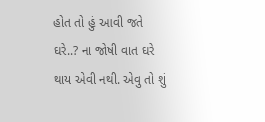હોત તો હું આવી જતે ઘરે..? ના જોષી વાત ઘરે થાય એવી નથી. એવુ તો શું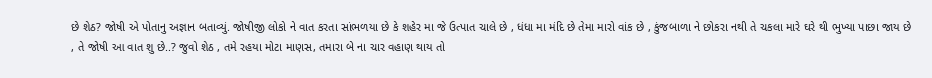છે શેઠ? જોષી એ પોતાનુ અજ્ઞાન બતાવ્યું. જોષીજી લોકો ને વાત કરતા સાંભળયા છે કે શહેર મા જે ઉત્પાત ચાલે છે , ધંધા મા મંદિ છે તેમા મારો વાંક છે , કુંજબાળા ને છોકરા નથી તે ચકલા મારે ઘરે થી ભુખ્યા પાછા જાય છે , તે જોષી આ વાત શુ છે..? જુવો શેઠ , તમે રહયા મોટા માણસ, તમારા બે ના ચાર વહાણ થાય તો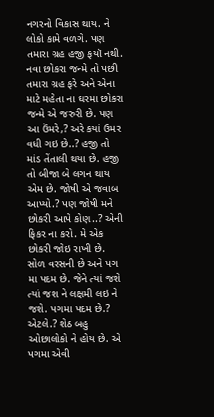નગરનો વિકાસ થાય. ને લોકો કામે વળગે. પણ તમારા ગ્રહ હજી ફયૉ નથી. નવા છોકરા જન્મે તો પછી તમારા ગ્રહ ફરે અને એના માટે મહેતા ના ઘરમા છોકરા જન્મે એ જરુરી છે. પણ આ ઉંમરે,? અરે કયાં ઉમર વધી ગઇ છે..? હજી તો માંડ તેંતાલી થયા છે. હજી તો બીજા બે લગન થાય એમ છે. જોષી એ જવાબ આપ્યો.? પણ જોષી મને છોકરી આપે કોણ..? એની ફિકર ના કરો. મે એક છોકરી જોઇ રાખી છે. સોળ વરસની છે અને પગ મા પદમ છે. જેને ત્યાં જશે ત્યાં જશ ને લક્ષમી લઇ ને જશે. પગમા પદમ છે.? એટલે.? શેઠ બહુ ઓછાલોકો ને હોય છે. એ પગમા એવી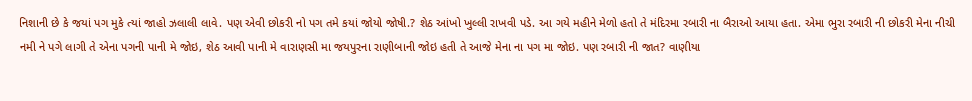નિશાની છે કે જયાં પગ મુકે ત્યાં જાહો ઝલાલી લાવે. પણ એવી છોકરી નો પગ તમે કયાં જોયો જોષી.? શેઠ આંખો ખુલ્લી રાખવી પડે. આ ગયે મહીને મેળો હતો તે મંદિરમા રબારી ના બૈરાઓ આયા હતા. એમા ભુરા રબારી ની છોકરી મેના નીચી નમી ને પગે લાગી તે એના પગની પાની મે જોઇ, શેઠ આવી પાની મે વારાણસી મા જયપુરના રાણીબાની જોઇ હતી તે આજે મેના ના પગ મા જોઇ. પણ રબારી ની જાત? વાણીયા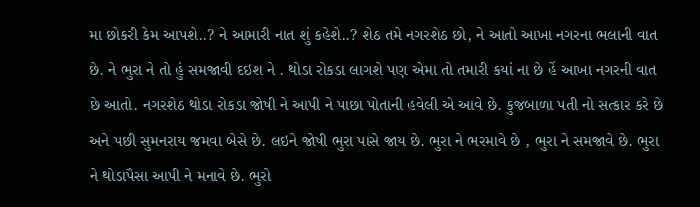મા છોકરી કેમ આપશે..? ને આમારી નાત શું કહેશે..? શેઠ તમે નગરશેઠ છો, ને આતો આખા નગરના ભલાની વાત છે. ને ભુરા ને તો હું સમજાવી દઇશ ને . થોડા રોકડા લાગશે પણ એમા તો તમારી કયાં ના છે હેં આખા નગરની વાત છે આતો. નગરશેઠ થોડા રોકડા જોષી ને આપી ને પાછા પોતાની હવેલી એ આવે છે. કુજબાળા પતી નો સત્કાર કરે છે અને પછી સુમનરાય જમવા બેસે છે. લઇને જોષી ભુરા પાસે જાય છે. ભુરા ને ભરમાવે છે , ભુરા ને સમજાવે છે. ભુરા ને થોડાપૈસા આપી ને મનાવે છે. ભુરો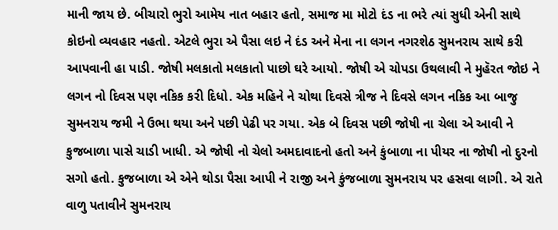માની જાય છે. બીચારો ભુરો આમેય નાત બહાર હતો, સમાજ મા મોટો દંડ ના ભરે ત્યાં સુધી એની સાથે કોઇનો વ્યવહાર નહતો. એટલે ભુરા એ પૈસા લઇ ને દંડ અને મેના ના લગન નગરશેઠ સુમનરાય સાથે કરી આપવાની હા પાડી. જોષી મલકાતો મલકાતો પાછો ઘરે આયો. જોષી એ ચોપડા ઉથલાવી ને મુહૅરત જોઇ ને લગન નો દિવસ પણ નકિક કરી દિધો. એક મહિને ને ચોથા દિવસે ત્રીજ ને દિવસે લગન નકિક આ બાજુ સુમનરાય જમી ને ઉભા થયા અને પછી પેઢી પર ગયા. એક બે દિવસ પછી જોષી ના ચેલા એ આવી ને કુજબાળા પાસે ચાડી ખાધી. એ જોષી નો ચેલો અમદાવાદનો હતો અને કુંબાળા ના પીયર ના જોષી નો દુરનો સગો હતો. કુજબાળા એ એને થોડા પૈસા આપી ને રાજી અને કુંજબાળા સુમનરાય પર હસવા લાગી. એ રાતે વાળુ પતાવીને સુમનરાય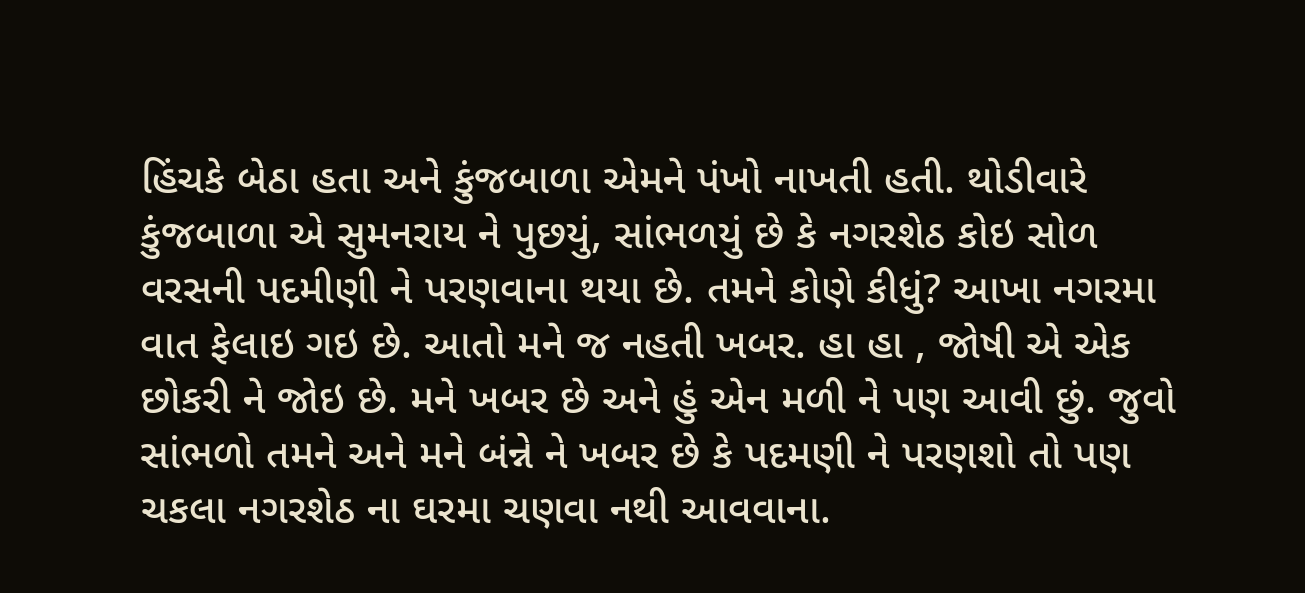હિંચકે બેઠા હતા અને કુંજબાળા એમને પંખો નાખતી હતી. થોડીવારે કુંજબાળા એ સુમનરાય ને પુછયું, સાંભળયું છે કે નગરશેઠ કોઇ સોળ વરસની પદમીણી ને પરણવાના થયા છે. તમને કોણે કીધું? આખા નગરમા વાત ફેલાઇ ગઇ છે. આતો મને જ નહતી ખબર. હા હા , જોષી એ એક છોકરી ને જોઇ છે. મને ખબર છે અને હું એન મળી ને પણ આવી છું. જુવો સાંભળો તમને અને મને બંન્ને ને ખબર છે કે પદમણી ને પરણશો તો પણ ચકલા નગરશેઠ ના ઘરમા ચણવા નથી આવવાના.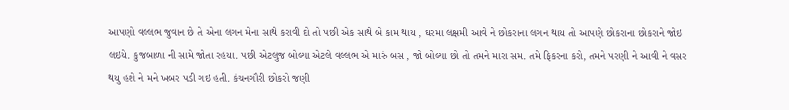આપણો વલ્લભ જુવાન છે તે એના લગન મેના સાથે કરાવી દો તો પછી એક સાથે બે કામ થાય , ઘરમા લક્ષમી આવે ને છોકરાના લગન થાય તો આપણે છોકરાના છોકરાને જોઇ લઇયે. કુજબાળા ની સામે જોતા રહયા. પછી એટલુજ બોલ્યા એટલે વલ્લભ એ મારું બસ , જો બોલ્યા છો તો તમને મારા સમ. તમે ફિકરના કરો, તમને પરણી ને આવી ને વસર થયુ હશે ને મને ખબર પડી ગઇ હતી. કંચનગૌરી છોકરો જણી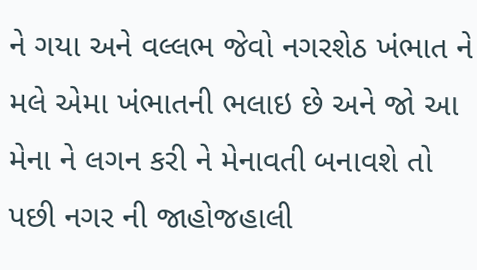ને ગયા અને વલ્લભ જેવો નગરશેઠ ખંભાત ને મલે એમા ખંભાતની ભલાઇ છે અને જો આ મેના ને લગન કરી ને મેનાવતી બનાવશે તો પછી નગર ની જાહોજહાલી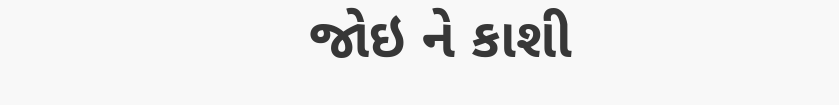જોઇ ને કાશી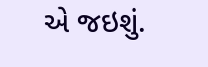એ જઇશું.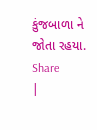કુંજબાળા ને જોતા રહયા. Share
|